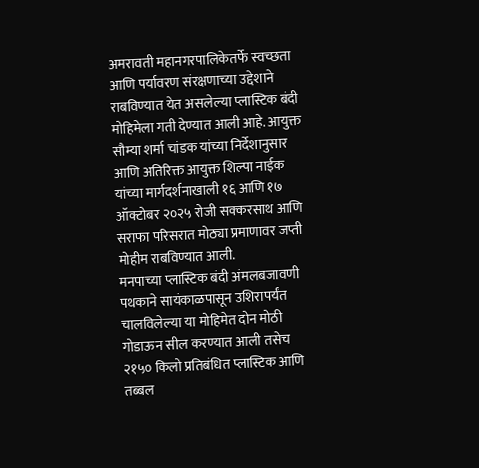अमरावती महानगरपालिकेतर्फे स्वच्छता आणि पर्यावरण संरक्षणाच्या उद्देशाने राबविण्यात येत असलेल्या प्लास्टिक बंदी मोहिमेला गती देण्यात आली आहे. आयुक्त सौम्या शर्मा चांडक यांच्या निर्देशानुसार आणि अतिरिक्त आयुक्त शिल्पा नाईक यांच्या मार्गदर्शनाखाली १६ आणि १७ ऑक्टोबर २०२५ रोजी सक्करसाथ आणि सराफा परिसरात मोठ्या प्रमाणावर जप्ती मोहीम राबविण्यात आली.
मनपाच्या प्लास्टिक बंदी अंमलबजावणी पथकाने सायंकाळपासून उशिरापर्यंत चालविलेल्या या मोहिमेत दोन मोठी गोडाऊन सील करण्यात आली तसेच २१५० किलो प्रतिबंधित प्लास्टिक आणि तब्बल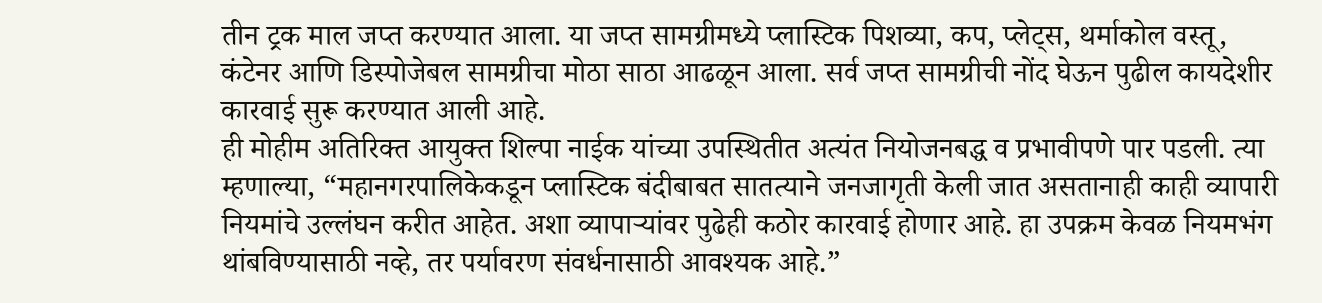तीन ट्रक माल जप्त करण्यात आला. या जप्त सामग्रीमध्ये प्लास्टिक पिशव्या, कप, प्लेट्स, थर्माकोल वस्तू, कंटेनर आणि डिस्पोजेबल सामग्रीचा मोठा साठा आढळून आला. सर्व जप्त सामग्रीची नोंद घेऊन पुढील कायदेशीर कारवाई सुरू करण्यात आली आहे.
ही मोहीम अतिरिक्त आयुक्त शिल्पा नाईक यांच्या उपस्थितीत अत्यंत नियोजनबद्ध व प्रभावीपणे पार पडली. त्या म्हणाल्या, “महानगरपालिकेकडून प्लास्टिक बंदीबाबत सातत्याने जनजागृती केली जात असतानाही काही व्यापारी नियमांचे उल्लंघन करीत आहेत. अशा व्यापाऱ्यांवर पुढेही कठोर कारवाई होणार आहे. हा उपक्रम केवळ नियमभंग थांबविण्यासाठी नव्हे, तर पर्यावरण संवर्धनासाठी आवश्यक आहे.”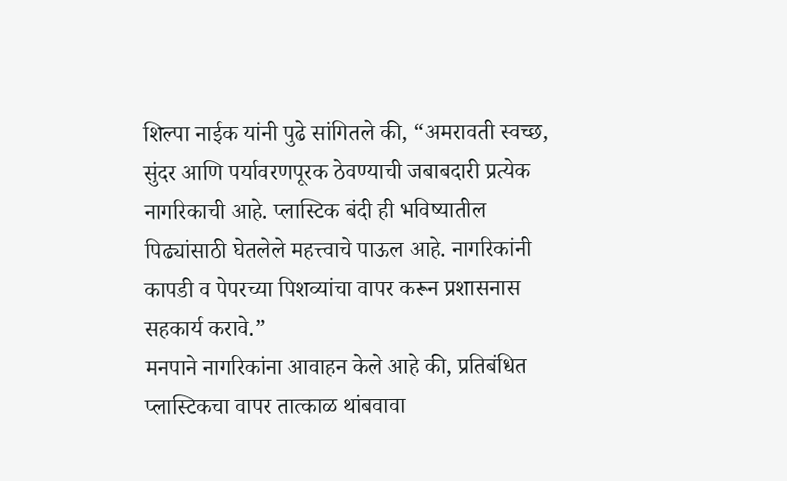शिल्पा नाईक यांनी पुढे सांगितले की, “अमरावती स्वच्छ, सुंदर आणि पर्यावरणपूरक ठेवण्याची जबाबदारी प्रत्येक नागरिकाची आहे. प्लास्टिक बंदी ही भविष्यातील पिढ्यांसाठी घेतलेले महत्त्वाचे पाऊल आहे. नागरिकांनी कापडी व पेपरच्या पिशव्यांचा वापर करून प्रशासनास सहकार्य करावे.”
मनपाने नागरिकांना आवाहन केले आहे की, प्रतिबंधित प्लास्टिकचा वापर तात्काळ थांबवावा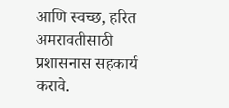आणि स्वच्छ, हरित अमरावतीसाठी प्रशासनास सहकार्य करावे.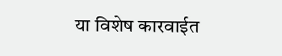या विशेष कारवाईत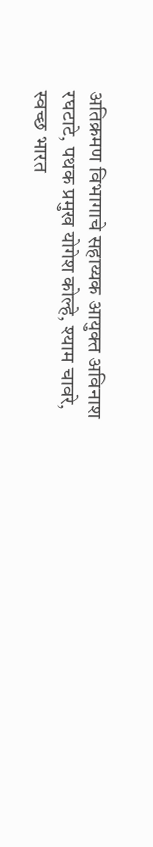अतिक्रमण विभागाचे सहाय्यक आयुक्त अविनाश रघटाटे, पथक प्रमुख योगेश कोल्हे, श्याम चावरे, स्वच्छ भारत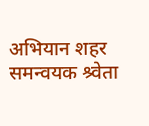अभियान शहर समन्वयक श्र्वेता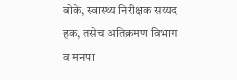बोके, स्वास्थ्य निरीक्षक सय्यद हक, तसेच अतिक्रमण विभाग व मनपा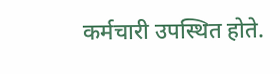कर्मचारी उपस्थित होते.